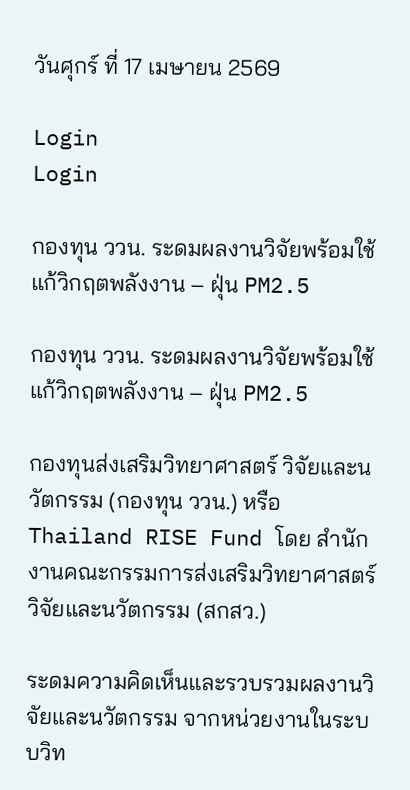วันศุกร์ ที่ 17 เมษายน 2569

Login
Login

กองทุน ววน. ระดมผลงานวิจัยพร้อมใช้ แก้วิกฤตพลังงาน – ฝุ่น PM2.5

กองทุน ววน. ระดมผลงานวิจัยพร้อมใช้ แก้วิกฤตพลังงาน – ฝุ่น PM2.5

กองทุนส่งเสริมวิทยาศาสตร์ วิจัยและนวัตกรรม (กองทุน ววน.) หรือ Thailand RISE Fund โดย สำนักงานคณะกรรมการส่งเสริมวิทยาศาสตร์ วิจัยและนวัตกรรม (สกสว.)

ระดมความคิดเห็นและรวบรวมผลงานวิจัยและนวัตกรรม จากหน่วยงานในระบบวิท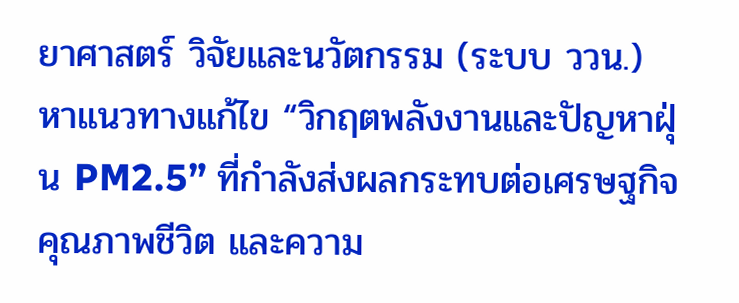ยาศาสตร์ วิจัยและนวัตกรรม (ระบบ ววน.) หาแนวทางแก้ไข “วิกฤตพลังงานและปัญหาฝุ่น PM2.5” ที่กำลังส่งผลกระทบต่อเศรษฐกิจ คุณภาพชีวิต และความ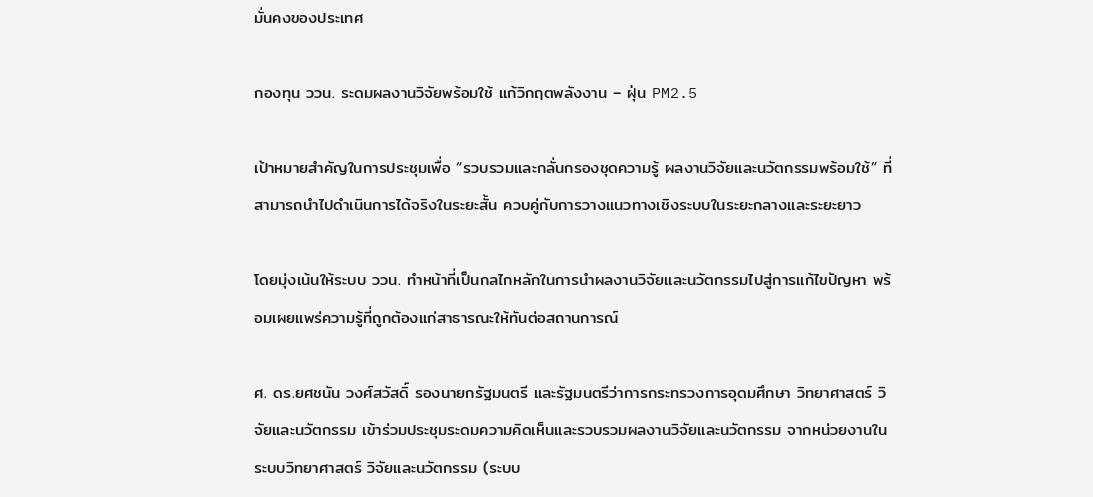มั่นคงของประเทศ

กองทุน ววน. ระดมผลงานวิจัยพร้อมใช้ แก้วิกฤตพลังงาน – ฝุ่น PM2.5

เป้าหมายสำคัญในการประชุมเพื่อ “รวบรวมและกลั่นกรองชุดความรู้ ผลงานวิจัยและนวัตกรรมพร้อมใช้” ที่สามารถนำไปดำเนินการได้จริงในระยะสั้น ควบคู่กับการวางแนวทางเชิงระบบในระยะกลางและระยะยาว

โดยมุ่งเน้นให้ระบบ ววน. ทำหน้าที่เป็นกลไกหลักในการนำผลงานวิจัยและนวัตกรรมไปสู่การแก้ไขปัญหา พร้อมเผยแพร่ความรู้ที่ถูกต้องแก่สาธารณะให้ทันต่อสถานการณ์

ศ. ดร.ยศชนัน วงศ์สวัสดิ์ รองนายกรัฐมนตรี และรัฐมนตรีว่าการกระทรวงการอุดมศึกษา วิทยาศาสตร์ วิจัยและนวัตกรรม เข้าร่วมประชุมระดมความคิดเห็นและรวบรวมผลงานวิจัยและนวัตกรรม จากหน่วยงานในระบบวิทยาศาสตร์ วิจัยและนวัตกรรม (ระบบ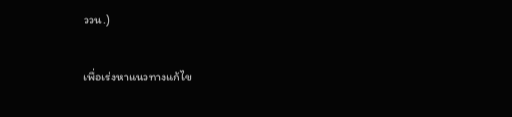ววน.)

เพื่อเร่งหาแนวทางแก้ไข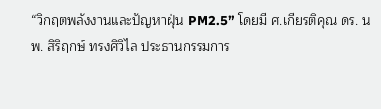“วิกฤตพลังงานและปัญหาฝุ่น PM2.5” โดยมี ศ.เกียรติคุณ ดร. นพ. สิริฤกษ์ ทรงศิวิไล ประธานกรรมการ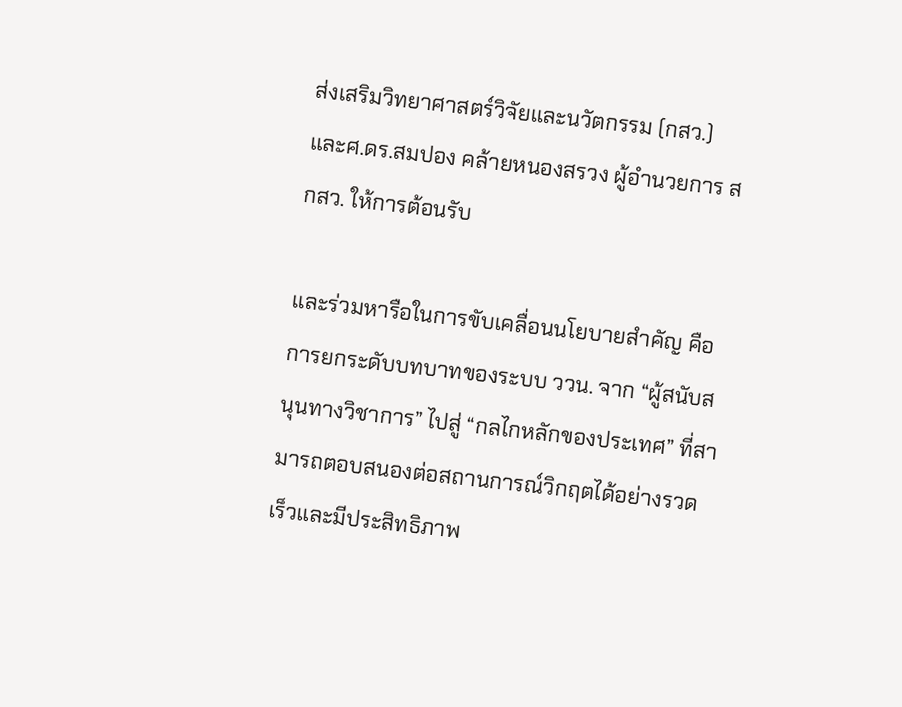ส่งเสริมวิทยาศาสตร์วิจัยและนวัตกรรม (กสว.) และศ.ดร.สมปอง คล้ายหนองสรวง ผู้อำนวยการ สกสว. ให้การต้อนรับ

และร่วมหารือในการขับเคลื่อนนโยบายสำคัญ คือ การยกระดับบทบาทของระบบ ววน. จาก “ผู้สนับสนุนทางวิชาการ” ไปสู่ “กลไกหลักของประเทศ” ที่สามารถตอบสนองต่อสถานการณ์วิกฤตได้อย่างรวดเร็วและมีประสิทธิภาพ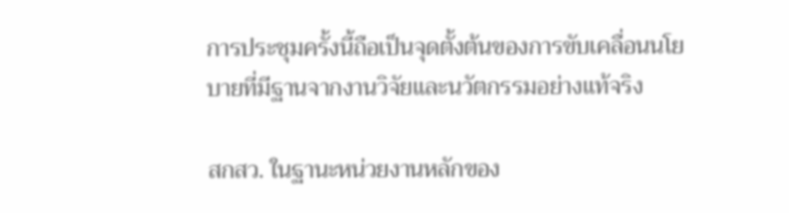การประชุมครั้งนี้ถือเป็นจุดตั้งต้นของการขับเคลื่อนนโยบายที่มีฐานจากงานวิจัยและนวัตกรรมอย่างแท้จริง

สกสว. ในฐานะหน่วยงานหลักของ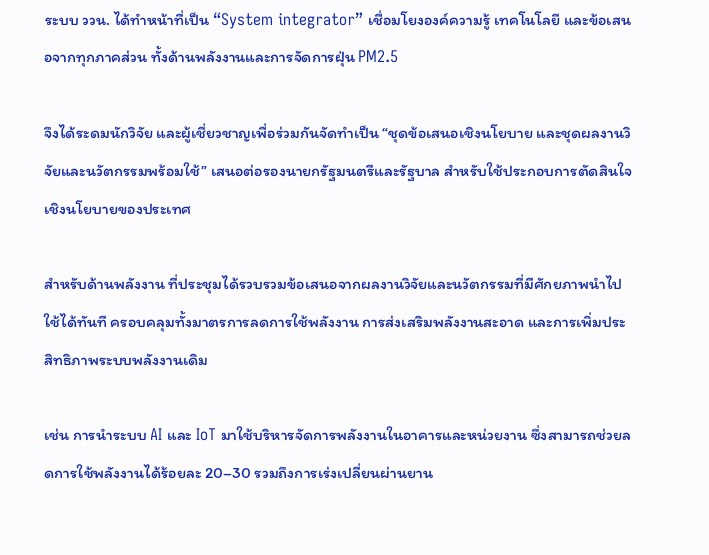ระบบ ววน. ได้ทำหน้าที่เป็น “System integrator” เชื่อมโยงองค์ความรู้ เทคโนโลยี และข้อเสนอจากทุกภาคส่วน ทั้งด้านพลังงานและการจัดการฝุ่น PM2.5

จึงได้ระดมนักวิจัย และผู้เชี่ยวชาญเพื่อร่วมกันจัดทำเป็น “ชุดข้อเสนอเชิงนโยบาย และชุดผลงานวิจัยและนวัตกรรมพร้อมใช้” เสนอต่อรองนายกรัฐมนตรีและรัฐบาล สำหรับใช้ประกอบการตัดสินใจเชิงนโยบายของประเทศ

สำหรับด้านพลังงาน ที่ประชุมได้รวบรวมข้อเสนอจากผลงานวิจัยและนวัตกรรมที่มีศักยภาพนำไปใช้ได้ทันที ครอบคลุมทั้งมาตรการลดการใช้พลังงาน การส่งเสริมพลังงานสะอาด และการเพิ่มประสิทธิภาพระบบพลังงานเดิม

เช่น การนำระบบ AI และ IoT มาใช้บริหารจัดการพลังงานในอาคารและหน่วยงาน ซึ่งสามารถช่วยลดการใช้พลังงานได้ร้อยละ 20–30 รวมถึงการเร่งเปลี่ยนผ่านยาน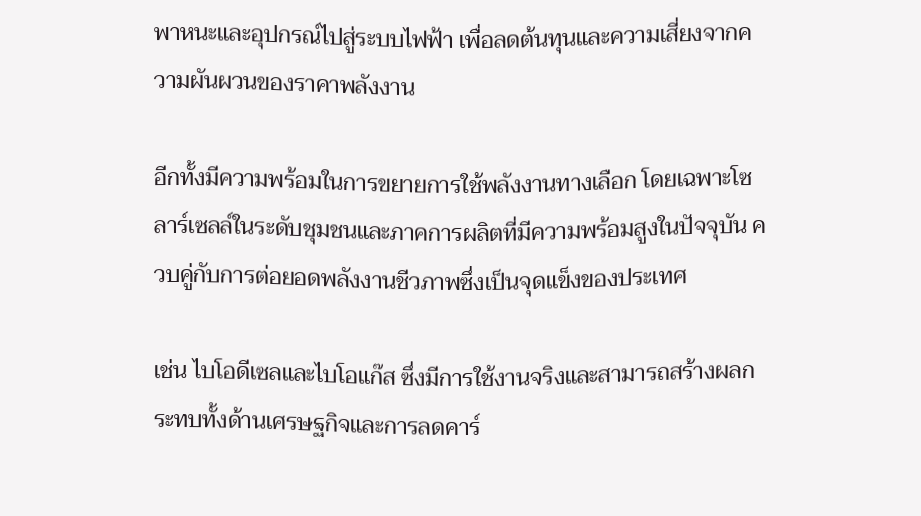พาหนะและอุปกรณ์ไปสู่ระบบไฟฟ้า เพื่อลดต้นทุนและความเสี่ยงจากความผันผวนของราคาพลังงาน

อีกทั้งมีความพร้อมในการขยายการใช้พลังงานทางเลือก โดยเฉพาะโซลาร์เซลล์ในระดับชุมชนและภาคการผลิตที่มีความพร้อมสูงในปัจจุบัน ควบคู่กับการต่อยอดพลังงานชีวภาพซึ่งเป็นจุดแข็งของประเทศ

เช่น ไบโอดีเซลและไบโอแก๊ส ซึ่งมีการใช้งานจริงและสามารถสร้างผลกระทบทั้งด้านเศรษฐกิจและการลดคาร์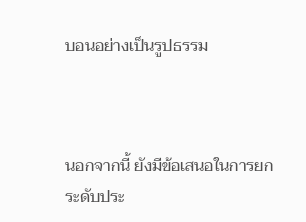บอนอย่างเป็นรูปธรรม



นอกจากนี้ ยังมีข้อเสนอในการยกระดับประ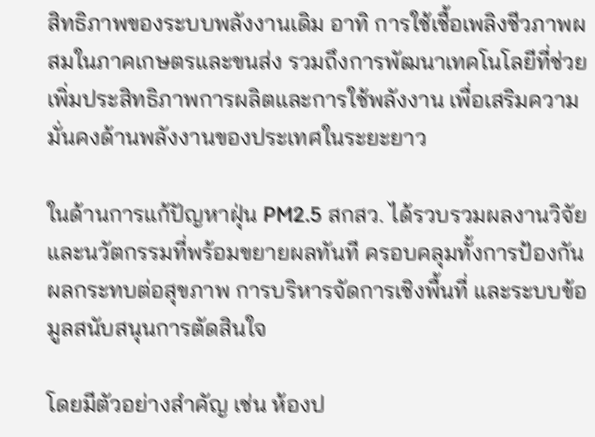สิทธิภาพของระบบพลังงานเดิม อาทิ การใช้เชื้อเพลิงชีวภาพผสมในภาคเกษตรและขนส่ง รวมถึงการพัฒนาเทคโนโลยีที่ช่วยเพิ่มประสิทธิภาพการผลิตและการใช้พลังงาน เพื่อเสริมความมั่นคงด้านพลังงานของประเทศในระยะยาว

ในด้านการแก้ปัญหาฝุ่น PM2.5 สกสว. ได้รวบรวมผลงานวิจัยและนวัตกรรมที่พร้อมขยายผลทันที ครอบคลุมทั้งการป้องกันผลกระทบต่อสุขภาพ การบริหารจัดการเชิงพื้นที่ และระบบข้อมูลสนับสนุนการตัดสินใจ

โดยมีตัวอย่างสำคัญ เช่น ห้องป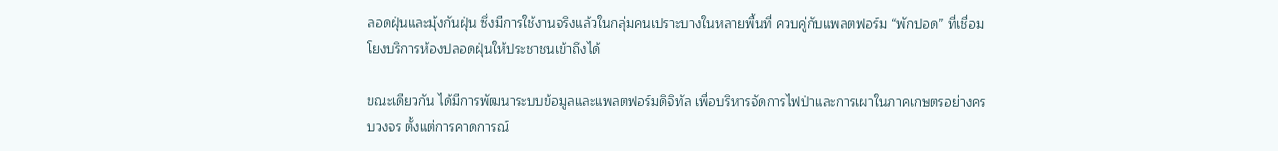ลอดฝุ่นและมุ้งกันฝุ่น ซึ่งมีการใช้งานจริงแล้วในกลุ่มคนเปราะบางในหลายพื้นที่ ควบคู่กับแพลตฟอร์ม “พักปอด” ที่เชื่อมโยงบริการห้องปลอดฝุ่นให้ประชาชนเข้าถึงได้

ขณะเดียวกัน ได้มีการพัฒนาระบบข้อมูลและแพลตฟอร์มดิจิทัล เพื่อบริหารจัดการไฟป่าและการเผาในภาคเกษตรอย่างครบวงจร ตั้งแต่การคาดการณ์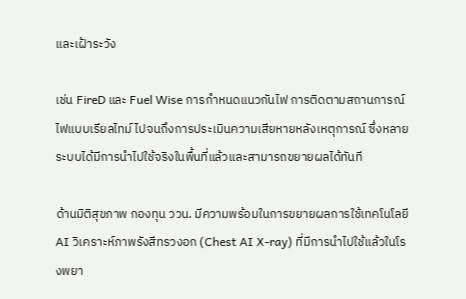และเฝ้าระวัง

เช่น FireD และ Fuel Wise การกำหนดแนวกันไฟ การติดตามสถานการณ์ไฟแบบเรียลไทม์ ไปจนถึงการประเมินความเสียหายหลังเหตุการณ์ ซึ่งหลายระบบได้มีการนำไปใช้จริงในพื้นที่แล้วและสามารถขยายผลได้ทันที

ด้านมิติสุขภาพ กองทุน ววน. มีความพร้อมในการขยายผลการใช้เทคโนโลยี AI วิเคราะห์ภาพรังสีทรวงอก (Chest AI X-ray) ที่มีการนำไปใช้แล้วในโรงพยา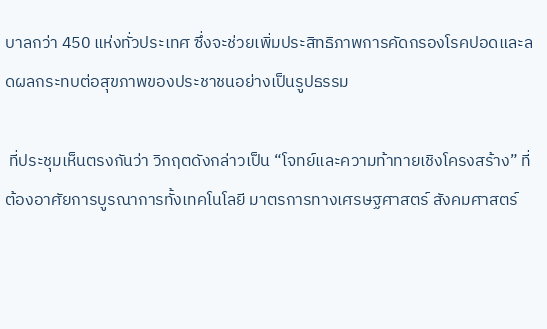บาลกว่า 450 แห่งทั่วประเทศ ซึ่งจะช่วยเพิ่มประสิทธิภาพการคัดกรองโรคปอดและลดผลกระทบต่อสุขภาพของประชาชนอย่างเป็นรูปธรรม

 ที่ประชุมเห็นตรงกันว่า วิกฤตดังกล่าวเป็น “โจทย์และความท้าทายเชิงโครงสร้าง” ที่ต้องอาศัยการบูรณาการทั้งเทคโนโลยี มาตรการทางเศรษฐศาสตร์ สังคมศาสตร์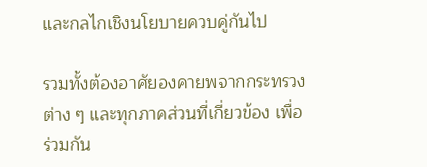และกลไกเชิงนโยบายควบคู่กันไป

รวมทั้งต้องอาศัยองคายพจากกระทรวงต่าง ๆ และทุกภาคส่วนที่เกี่ยวข้อง เพื่อร่วมกัน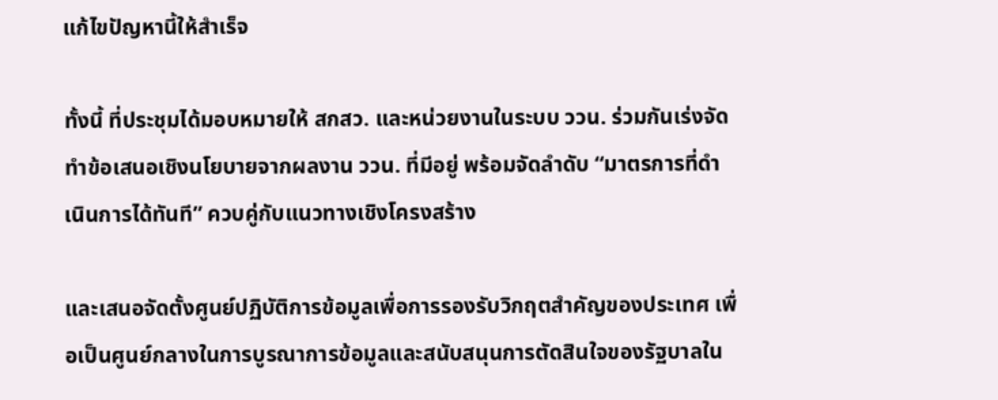แก้ไขปัญหานี้ให้สำเร็จ

ทั้งนี้ ที่ประชุมได้มอบหมายให้ สกสว. และหน่วยงานในระบบ ววน. ร่วมกันเร่งจัดทำข้อเสนอเชิงนโยบายจากผลงาน ววน. ที่มีอยู่ พร้อมจัดลำดับ “มาตรการที่ดำเนินการได้ทันที” ควบคู่กับแนวทางเชิงโครงสร้าง

และเสนอจัดตั้งศูนย์ปฏิบัติการข้อมูลเพื่อการรองรับวิกฤตสำคัญของประเทศ เพื่อเป็นศูนย์กลางในการบูรณาการข้อมูลและสนับสนุนการตัดสินใจของรัฐบาลใน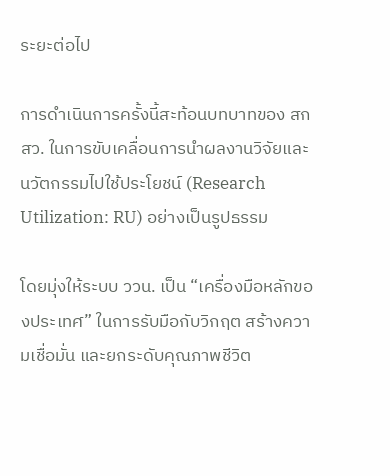ระยะต่อไป

การดำเนินการครั้งนี้สะท้อนบทบาทของ สกสว. ในการขับเคลื่อนการนำผลงานวิจัยและนวัตกรรมไปใช้ประโยชน์ (Research Utilization: RU) อย่างเป็นรูปธรรม

โดยมุ่งให้ระบบ ววน. เป็น “เครื่องมือหลักของประเทศ” ในการรับมือกับวิกฤต สร้างความเชื่อมั่น และยกระดับคุณภาพชีวิต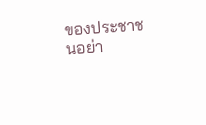ของประชาชนอย่า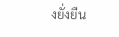งยั่งยืน